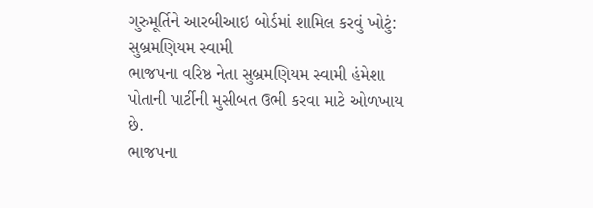ગુરુમૂર્તિને આરબીઆઇ બોર્ડમાં શામિલ કરવું ખોટું: સુબ્રમણિયમ સ્વામી
ભાજપના વરિષ્ઠ નેતા સુબ્રમણિયમ સ્વામી હંમેશા પોતાની પાર્ટીની મુસીબત ઉભી કરવા માટે ઓળખાય છે.
ભાજપના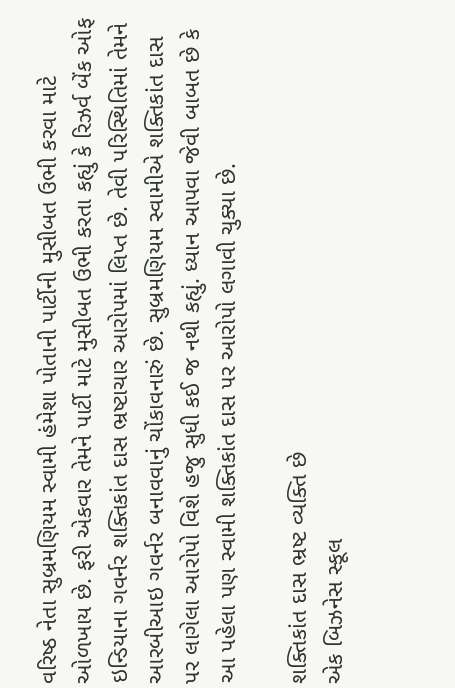વરિષ્ઠ નેતા સુબ્રમણિયમ સ્વામી હંમેશા પોતાની પાર્ટીની મુસીબત ઉભી કરવા માટે ઓળખાય છે. ફરી એકવાર તેમને પાર્ટી માટે મુસીબત ઉભી કરતા કહ્યું કે રિઝર્વ બેંક ઓફ ઇન્ડિયાના ગવર્નર શક્તિકાંત દાસ ભ્રષ્ટાચાર આરોપમાં લિપ્ત છે. તેવી પરિસ્થિતિમાં તેમને આરબીઆઇ ગવર્નર બનાવવાનું ચોંકાવનારું છે. સુબ્રમણિયમ સ્વામીએ શક્તિકાંત દાસ પર લાગેલા આરોપો વિશે હજુ સુધી કઈ જ નથી કહ્યું. ધ્યાન આપવા જેવી બાબત છે કે આ પહેલા પણ સ્વામી શક્તિકાંત દાસ પર આરોપો લગાવી ચુક્યા છે.

શક્તિકાંત દાસ ભ્રષ્ટ વ્યક્તિ છે
એક બિઝનેસ સ્કૂલ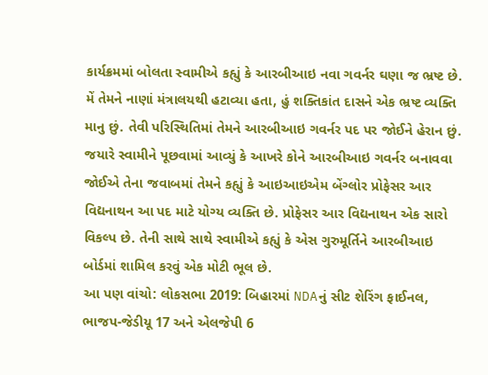કાર્યક્રમમાં બોલતા સ્વામીએ કહ્યું કે આરબીઆઇ નવા ગવર્નર ઘણા જ ભ્રષ્ટ છે. મેં તેમને નાણાં મંત્રાલયથી હટાવ્યા હતા, હું શક્તિકાંત દાસને એક ભ્રષ્ટ વ્યક્તિ માનુ છું. તેવી પરિસ્થિતિમાં તેમને આરબીઆઇ ગવર્નર પદ પર જોઈને હેરાન છું. જયારે સ્વામીને પૂછવામાં આવ્યું કે આખરે કોને આરબીઆઇ ગવર્નર બનાવવા જોઈએ તેના જવાબમાં તેમને કહ્યું કે આઇઆઇએમ બેંગ્લોર પ્રોફેસર આર વિદ્યનાથન આ પદ માટે યોગ્ય વ્યક્તિ છે. પ્રોફેસર આર વિદ્યનાથન એક સારો વિકલ્પ છે. તેની સાથે સાથે સ્વામીએ કહ્યું કે એસ ગુરુમૂર્તિને આરબીઆઇ બોર્ડમાં શામિલ કરવું એક મોટી ભૂલ છે.
આ પણ વાંચો: લોકસભા 2019: બિહારમાં NDAનું સીટ શેરિંગ ફાઈનલ, ભાજપ-જેડીયૂ 17 અને એલજેપી 6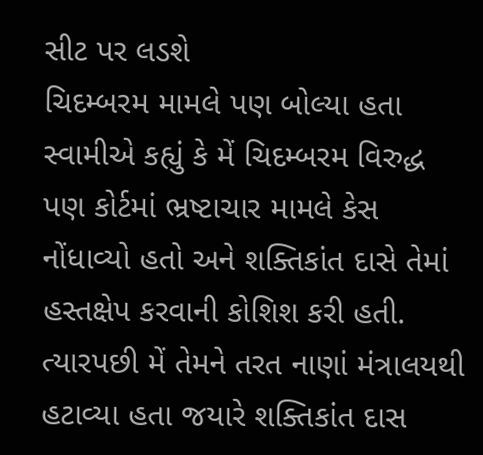સીટ પર લડશે
ચિદમ્બરમ મામલે પણ બોલ્યા હતા
સ્વામીએ કહ્યું કે મેં ચિદમ્બરમ વિરુદ્ધ પણ કોર્ટમાં ભ્રષ્ટાચાર મામલે કેસ નોંધાવ્યો હતો અને શક્તિકાંત દાસે તેમાં હસ્તક્ષેપ કરવાની કોશિશ કરી હતી. ત્યારપછી મેં તેમને તરત નાણાં મંત્રાલયથી હટાવ્યા હતા જયારે શક્તિકાંત દાસ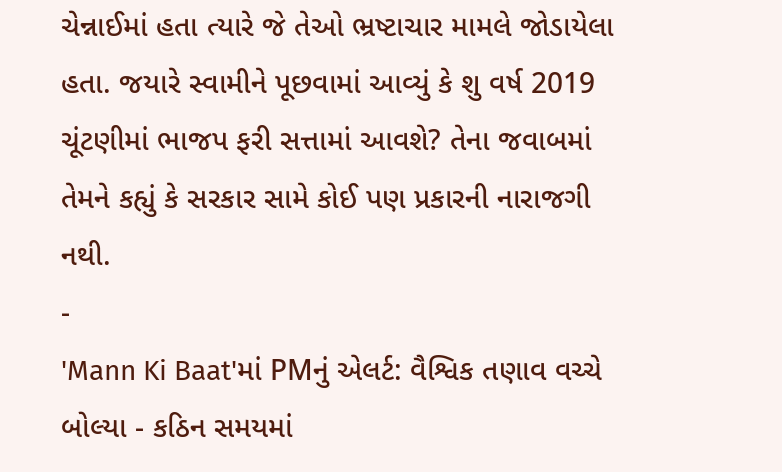ચેન્નાઈમાં હતા ત્યારે જે તેઓ ભ્રષ્ટાચાર મામલે જોડાયેલા હતા. જયારે સ્વામીને પૂછવામાં આવ્યું કે શુ વર્ષ 2019 ચૂંટણીમાં ભાજપ ફરી સત્તામાં આવશે? તેના જવાબમાં તેમને કહ્યું કે સરકાર સામે કોઈ પણ પ્રકારની નારાજગી નથી.
-
'Mann Ki Baat'માં PMનું એલર્ટ: વૈશ્વિક તણાવ વચ્ચે બોલ્યા - કઠિન સમયમાં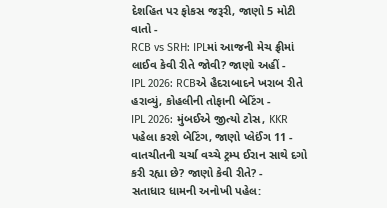દેશહિત પર ફોકસ જરૂરી, જાણો 5 મોટી વાતો -
RCB vs SRH: IPLમાં આજની મેચ ફ્રીમાં લાઈવ કેવી રીતે જોવી? જાણો અહીં -
IPL 2026: RCBએ હૈદરાબાદને ખરાબ રીતે હરાવ્યું, કોહલીની તોફાની બેટિંગ -
IPL 2026: મુંબઈએ જીત્યો ટોસ, KKR પહેલા કરશે બેટિંગ, જાણો પ્લેઈંગ 11 -
વાતચીતની ચર્ચા વચ્ચે ટ્રમ્પ ઈરાન સાથે દગો કરી રહ્યા છે? જાણો કેવી રીતે? -
સતાધાર ધામની અનોખી પહેલ: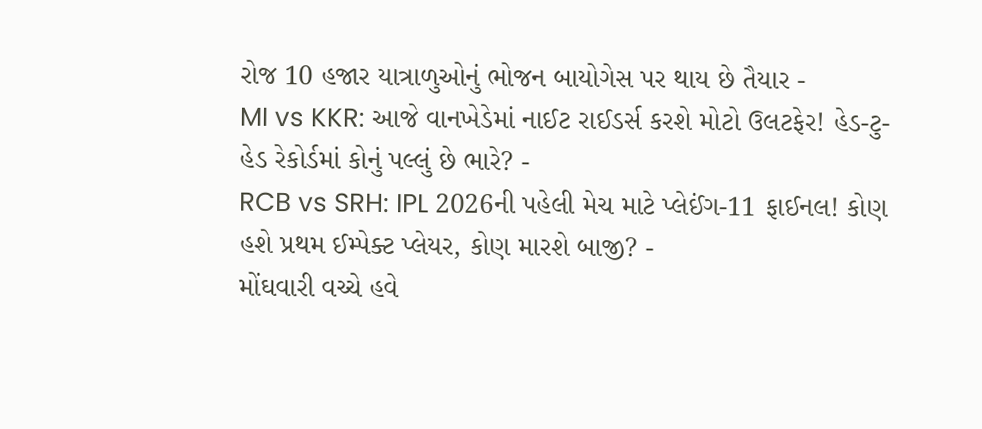રોજ 10 હજાર યાત્રાળુઓનું ભોજન બાયોગેસ પર થાય છે તૈયાર -
MI vs KKR: આજે વાનખેડેમાં નાઈટ રાઈડર્સ કરશે મોટો ઉલટફેર! હેડ-ટુ-હેડ રેકોર્ડમાં કોનું પલ્લું છે ભારે? -
RCB vs SRH: IPL 2026ની પહેલી મેચ માટે પ્લેઈંગ-11 ફાઈનલ! કોણ હશે પ્રથમ ઈમ્પેક્ટ પ્લેયર, કોણ મારશે બાજી? -
મોંઘવારી વચ્ચે હવે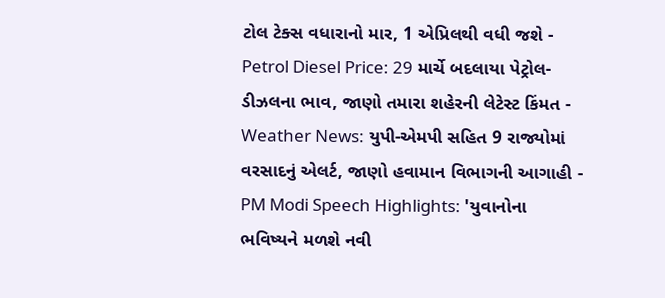ટોલ ટેક્સ વધારાનો માર, 1 એપ્રિલથી વધી જશે -
Petrol Diesel Price: 29 માર્ચે બદલાયા પેટ્રોલ-ડીઝલના ભાવ, જાણો તમારા શહેરની લેટેસ્ટ કિંમત -
Weather News: યુપી-એમપી સહિત 9 રાજ્યોમાં વરસાદનું એલર્ટ, જાણો હવામાન વિભાગની આગાહી -
PM Modi Speech Highlights: 'યુવાનોના ભવિષ્યને મળશે નવી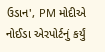ઉડાન', PM મોદીએ નોઈડા એરપોર્ટનું કર્યું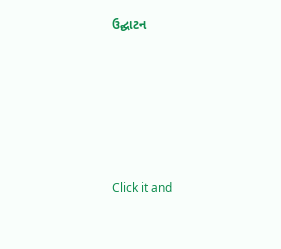ઉદ્ઘાટન






Click it and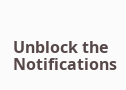Unblock the Notifications